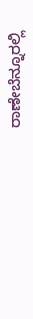ರಾಣೇಬೆನ್ನೂರಲ್ಲಿ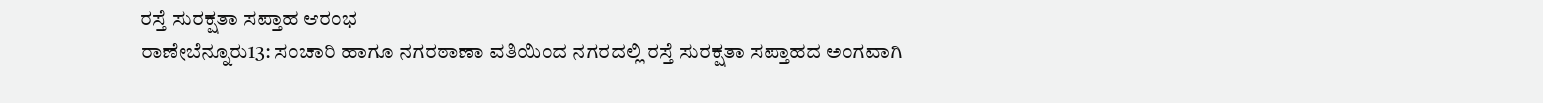ರಸ್ತೆ ಸುರಕ್ಷತಾ ಸಪ್ತಾಹ ಆರಂಭ
ರಾಣೇಬೆನ್ನೂರು13: ಸಂಚಾರಿ ಹಾಗೂ ನಗರಠಾಣಾ ವತಿಯಿಂದ ನಗರದಲ್ಲಿ ರಸ್ತೆ ಸುರಕ್ಷತಾ ಸಪ್ತಾಹದ ಅಂಗವಾಗಿ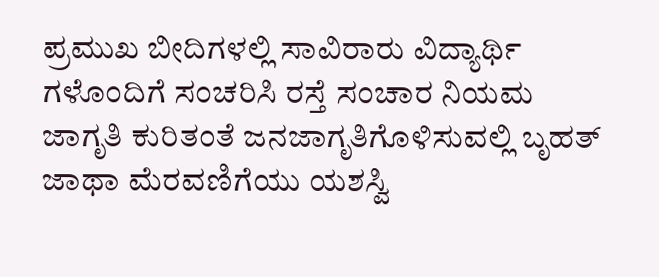ಪ್ರಮುಖ ಬೀದಿಗಳಲ್ಲಿ ಸಾವಿರಾರು ವಿದ್ಯಾರ್ಥಿ ಗಳೊಂದಿಗೆ ಸಂಚರಿಸಿ ರಸ್ತೆ ಸಂಚಾರ ನಿಯಮ ಜಾಗೃತಿ ಕುರಿತಂತೆ ಜನಜಾಗೃತಿಗೊಳಿಸುವಲ್ಲಿ ಬೃಹತ್ ಜಾಥಾ ಮೆರವಣಿಗೆಯು ಯಶಸ್ವಿ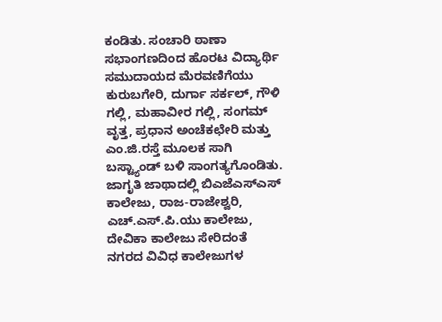ಕಂಡಿತು. ಸಂಚಾರಿ ಠಾಣಾ ಸಭಾಂಗಣದಿಂದ ಹೊರಟ ವಿದ್ಯಾರ್ಥಿ ಸಮುದಾಯದ ಮೆರವಣಿಗೆಯು ಕುರುಬಗೇರಿ, ದುರ್ಗಾ ಸರ್ಕಲ್, ಗೌಳಿ ಗಲ್ಲಿ, ಮಹಾವೀರ ಗಲ್ಲಿ, ಸಂಗಮ್ ವೃತ್ತ, ಪ್ರಧಾನ ಅಂಚೆಕಛೇರಿ ಮತ್ತು ಎಂ.ಜಿ.ರಸ್ತೆ ಮೂಲಕ ಸಾಗಿ ಬಸ್ಟ್ಯಾಂಡ್ ಬಳಿ ಸಾಂಗತ್ಯಗೊಂಡಿತು. ಜಾಗೃತಿ ಜಾಥಾದಲ್ಲಿ ಬಿಎಜೆಎಸ್ಎಸ್ ಕಾಲೇಜು, ರಾಜ-ರಾಜೇಶ್ವರಿ, ಎಚ್.ಎಸ್.ಪಿ.ಯು ಕಾಲೇಜು, ದೇವಿಕಾ ಕಾಲೇಜು ಸೇರಿದಂತೆ ನಗರದ ವಿವಿಧ ಕಾಲೇಜುಗಳ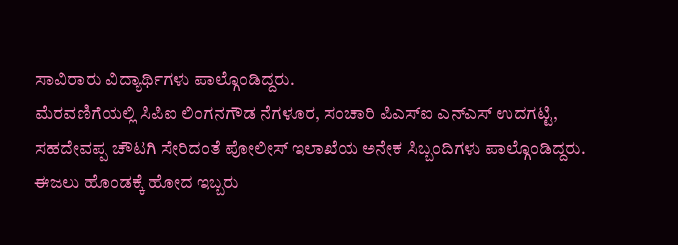ಸಾವಿರಾರು ವಿದ್ಯಾರ್ಥಿಗಳು ಪಾಲ್ಗೊಂಡಿದ್ದರು.
ಮೆರವಣಿಗೆಯಲ್ಲಿ ಸಿಪಿಐ ಲಿಂಗನಗೌಡ ನೆಗಳೂರ, ಸಂಚಾರಿ ಪಿಎಸ್ಐ ಎನ್ಎಸ್ ಉದಗಟ್ಟಿ, ಸಹದೇವಪ್ಪ ಚೌಟಗಿ ಸೇರಿದಂತೆ ಪೋಲೀಸ್ ಇಲಾಖೆಯ ಅನೇಕ ಸಿಬ್ಬಂದಿಗಳು ಪಾಲ್ಗೊಂಡಿದ್ದರು.
ಈಜಲು ಹೊಂಡಕ್ಕೆ ಹೋದ ಇಬ್ಬರು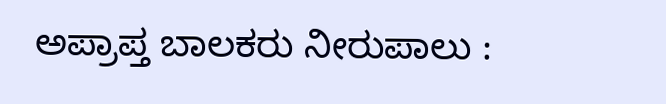ಅಪ್ರಾಪ್ತ ಬಾಲಕರು ನೀರುಪಾಲು :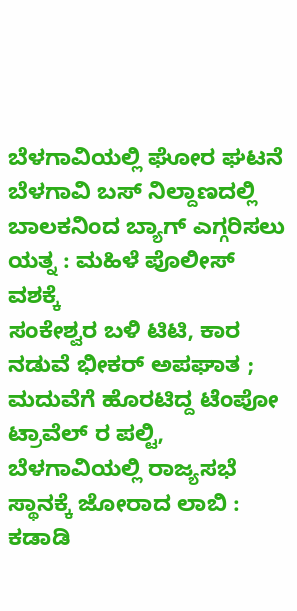ಬೆಳಗಾವಿಯಲ್ಲಿ ಘೋರ ಘಟನೆ
ಬೆಳಗಾವಿ ಬಸ್ ನಿಲ್ದಾಣದಲ್ಲಿ ಬಾಲಕನಿಂದ ಬ್ಯಾಗ್ ಎಗ್ಗರಿಸಲು ಯತ್ನ : ಮಹಿಳೆ ಪೊಲೀಸ್ ವಶಕ್ಕೆ
ಸಂಕೇಶ್ವರ ಬಳಿ ಟಿಟಿ, ಕಾರ ನಡುವೆ ಭೀಕರ್ ಅಪಘಾತ ; ಮದುವೆಗೆ ಹೊರಟಿದ್ದ ಟೆಂಪೋ ಟ್ರಾವೆಲ್ ರ ಪಲ್ಟಿ,
ಬೆಳಗಾವಿಯಲ್ಲಿ ರಾಜ್ಯಸಭೆ ಸ್ಥಾನಕ್ಕೆ ಜೋರಾದ ಲಾಬಿ : ಕಡಾಡಿ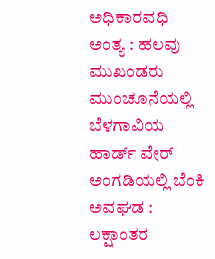ಅಧಿಕಾರವಧಿ ಅಂತ್ಯ : ಹಲವು ಮುಖಂಡರು ಮುಂಚೂನೆಯಲ್ಲಿ
ಬೆಳಗಾವಿಯ ಹಾರ್ಡ್ ವೇರ್ ಅಂಗಡಿಯಲ್ಲಿ ಬೆಂಕಿ ಅವಘಡ : ಲಕ್ಷಾಂತರ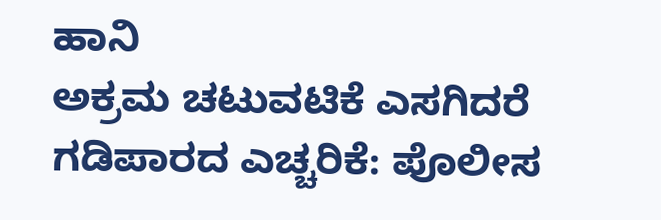ಹಾನಿ
ಅಕ್ರಮ ಚಟುವಟಿಕೆ ಎಸಗಿದರೆ ಗಡಿಪಾರದ ಎಚ್ಚರಿಕೆ: ಪೊಲೀಸ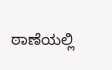ಠಾಣೆಯಲ್ಲಿ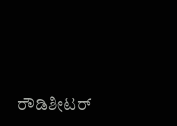ರೌಡಿಶೀಟರ್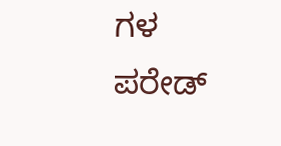ಗಳ ಪರೇಡ್